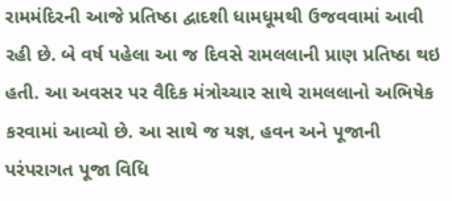રામમંદિરની આજે પ્રતિષ્ઠા દ્વાદશી ધામધૂમથી ઉજવવામાં આવી રહી છે. બે વર્ષ પહેલા આ જ દિવસે રામલલાની પ્રાણ પ્રતિષ્ઠા થઇ હતી. આ અવસર પર વૈદિક મંત્રોચ્ચાર સાથે રામલલાનો અભિષેક કરવામાં આવ્યો છે. આ સાથે જ યજ્ઞ, હવન અને પૂજાની પરંપરાગત પૂજા વિધિ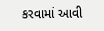કરવામાં આવી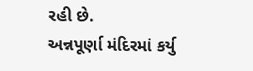રહી છે.
અન્નપૂર્ણા મંદિરમાં કર્યુ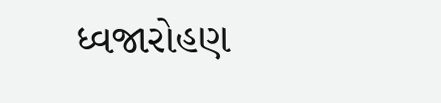ધ્વજારોહણ